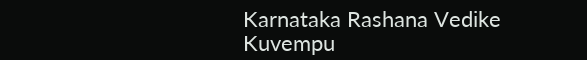Karnataka Rashana Vedike
Kuvempu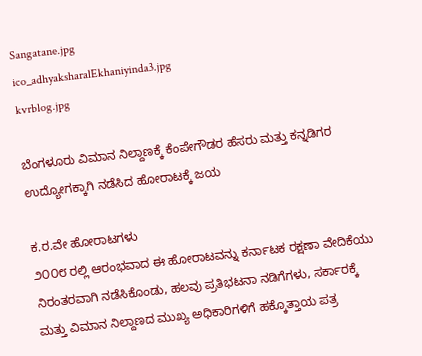Sangatane.jpg
ico_adhyaksharalEkhaniyinda3.jpg
kvrblog.jpg

ಬೆಂಗಳೂರು ವಿಮಾನ ನಿಲ್ದಾಣಕ್ಕೆ ಕೆಂಪೇಗೌಡರ ಹೆಸರು ಮತ್ತು ಕನ್ನಡಿಗರ ಉದ್ಯೋಗಕ್ಕಾಗಿ ನಡೆಸಿದ ಹೋರಾಟಕ್ಕೆ ಜಯ

ಕ.ರ.ವೇ ಹೋರಾಟಗಳು
೨೦೦೮ ರಲ್ಲಿ ಆರಂಭವಾದ ಈ ಹೋರಾಟವನ್ನು ಕರ್ನಾಟಕ ರಕ್ಷಣಾ ವೇದಿಕೆಯು ನಿರಂತರವಾಗಿ ನಡೆಸಿಕೊಂಡು, ಹಲವು ಪ್ರತಿಭಟನಾ ನಡಿಗೆಗಳು, ಸರ್ಕಾರಕ್ಕೆ ಮತ್ತು ವಿಮಾನ ನಿಲ್ದಾಣದ ಮುಖ್ಯ ಅಧಿಕಾರಿಗಳಿಗೆ ಹಕ್ಕೊತ್ತಾಯ ಪತ್ರ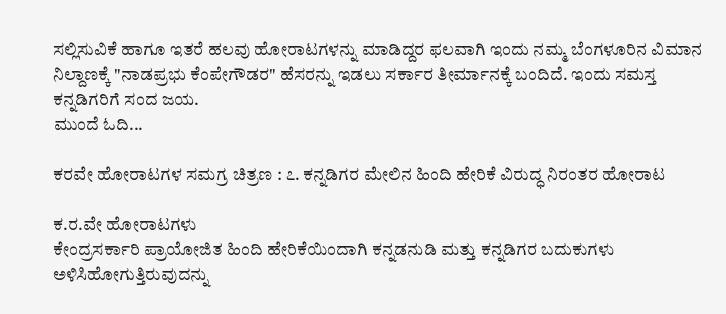ಸಲ್ಲಿಸುವಿಕೆ ಹಾಗೂ ಇತರೆ ಹಲವು ಹೋರಾಟಗಳನ್ನು ಮಾಡಿದ್ದರ ಫಲವಾಗಿ ಇಂದು ನಮ್ಮ ಬೆಂಗಳೂರಿನ ವಿಮಾನ ನಿಲ್ದಾಣಕ್ಕೆ "ನಾಡಪ್ರಭು ಕೆಂಪೇಗೌಡರ" ಹೆಸರನ್ನು ಇಡಲು ಸರ್ಕಾರ ತೀರ್ಮಾನಕ್ಕೆ ಬಂದಿದೆ. ಇಂದು ಸಮಸ್ತ ಕನ್ನಡಿಗರಿಗೆ ಸಂದ ಜಯ.
ಮುಂದೆ ಓದಿ...

ಕರವೇ ಹೋರಾಟಗಳ ಸಮಗ್ರ ಚಿತ್ರಣ : ೭. ಕನ್ನಡಿಗರ ಮೇಲಿನ ಹಿಂದಿ ಹೇರಿಕೆ ವಿರುದ್ಧ ನಿರಂತರ ಹೋರಾಟ

ಕ.ರ.ವೇ ಹೋರಾಟಗಳು
ಕೇಂದ್ರಸರ್ಕಾರಿ ಪ್ರಾಯೋಜಿತ ಹಿಂದಿ ಹೇರಿಕೆಯಿಂದಾಗಿ ಕನ್ನಡನುಡಿ ಮತ್ತು ಕನ್ನಡಿಗರ ಬದುಕುಗಳು ಅಳಿಸಿಹೋಗುತ್ತಿರುವುದನ್ನು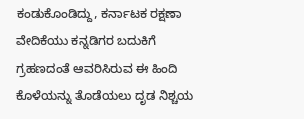ಕಂಡುಕೊಂಡಿದ್ದು, ಕರ್ನಾಟಕ ರಕ್ಷಣಾ ವೇದಿಕೆಯು ಕನ್ನಡಿಗರ ಬದುಕಿಗೆ ಗ್ರಹಣದಂತೆ ಆವರಿಸಿರುವ ಈ ಹಿಂದಿ ಕೊಳೆಯನ್ನು ತೊಡೆಯಲು ದೃಡ ನಿಶ್ಚಯ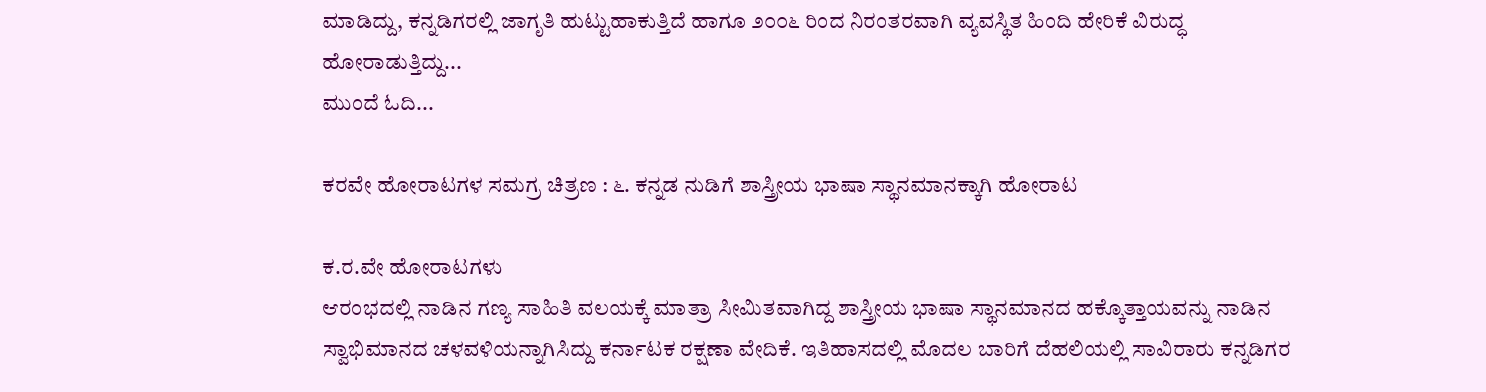ಮಾಡಿದ್ದು, ಕನ್ನಡಿಗರಲ್ಲಿ ಜಾಗೃತಿ ಹುಟ್ಟುಹಾಕುತ್ತಿದೆ ಹಾಗೂ ೨೦೦೬ ರಿಂದ ನಿರಂತರವಾಗಿ ವ್ಯವಸ್ಥಿತ ಹಿಂದಿ ಹೇರಿಕೆ ವಿರುದ್ಧ ಹೋರಾಡುತ್ತಿದ್ದು...
ಮುಂದೆ ಓದಿ...

ಕರವೇ ಹೋರಾಟಗಳ ಸಮಗ್ರ ಚಿತ್ರಣ : ೬. ಕನ್ನಡ ನುಡಿಗೆ ಶಾಸ್ತ್ರೀಯ ಭಾಷಾ ಸ್ಥಾನಮಾನಕ್ಕಾಗಿ ಹೋರಾಟ

ಕ.ರ.ವೇ ಹೋರಾಟಗಳು
ಆರಂಭದಲ್ಲಿ ನಾಡಿನ ಗಣ್ಯ ಸಾಹಿತಿ ವಲಯಕ್ಕೆ ಮಾತ್ರಾ ಸೀಮಿತವಾಗಿದ್ದ ಶಾಸ್ತ್ರೀಯ ಭಾಷಾ ಸ್ಥಾನಮಾನದ ಹಕ್ಕೊತ್ತಾಯವನ್ನು ನಾಡಿನ ಸ್ವಾಭಿಮಾನದ ಚಳವಳಿಯನ್ನಾಗಿಸಿದ್ದು ಕರ್ನಾಟಕ ರಕ್ಷಣಾ ವೇದಿಕೆ. ಇತಿಹಾಸದಲ್ಲಿ ಮೊದಲ ಬಾರಿಗೆ ದೆಹಲಿಯಲ್ಲಿ ಸಾವಿರಾರು ಕನ್ನಡಿಗರ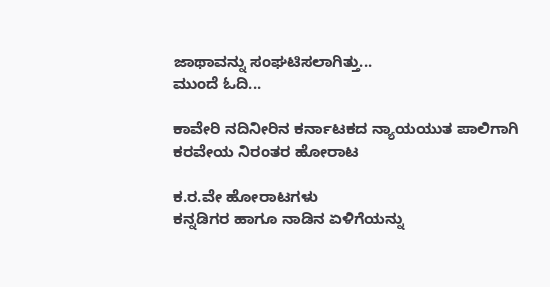ಜಾಥಾವನ್ನು ಸಂಘಟಿಸಲಾಗಿತ್ತು...
ಮುಂದೆ ಓದಿ...

ಕಾವೇರಿ ನದಿನೀರಿನ ಕರ್ನಾಟಕದ ನ್ಯಾಯಯುತ ಪಾಲಿಗಾಗಿ ಕರವೇಯ ನಿರಂತರ ಹೋರಾಟ

ಕ.ರ.ವೇ ಹೋರಾಟಗಳು
ಕನ್ನಡಿಗರ ಹಾಗೂ ನಾಡಿನ ಏಳಿಗೆಯನ್ನು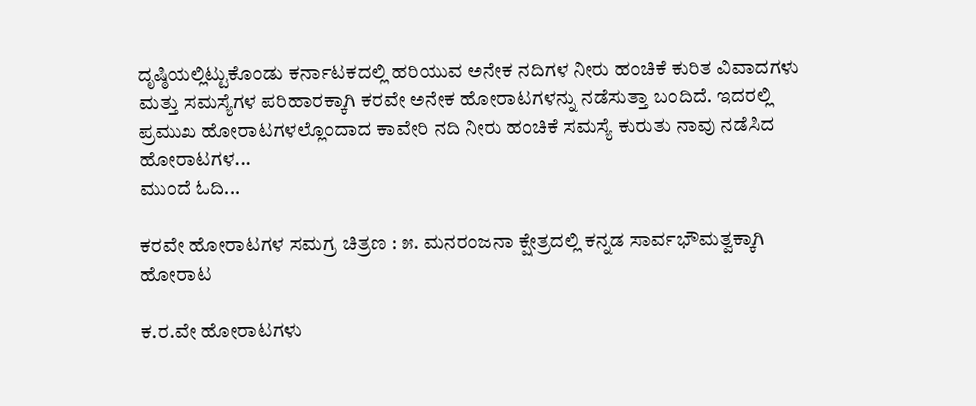ದೃಷ್ಠಿಯಲ್ಲಿಟ್ಟುಕೊಂಡು ಕರ್ನಾಟಕದಲ್ಲಿ ಹರಿಯುವ ಅನೇಕ ನದಿಗಳ ನೀರು ಹಂಚಿಕೆ ಕುರಿತ ವಿವಾದಗಳು ಮತ್ತು ಸಮಸ್ಯೆಗಳ ಪರಿಹಾರಕ್ಕಾಗಿ ಕರವೇ ಅನೇಕ ಹೋರಾಟಗಳನ್ನು ನಡೆಸುತ್ತಾ ಬಂದಿದೆ. ಇದರಲ್ಲಿ ಪ್ರಮುಖ ಹೋರಾಟಗಳಲ್ಲೊಂದಾದ ಕಾವೇರಿ ನದಿ ನೀರು ಹಂಚಿಕೆ ಸಮಸ್ಯೆ ಕುರುತು ನಾವು ನಡೆಸಿದ ಹೋರಾಟಗಳ...
ಮುಂದೆ ಓದಿ...

ಕರವೇ ಹೋರಾಟಗಳ ಸಮಗ್ರ ಚಿತ್ರಣ : ೫. ಮನರಂಜನಾ ಕ್ಷೇತ್ರದಲ್ಲಿ ಕನ್ನಡ ಸಾರ್ವಭೌಮತ್ವಕ್ಕಾಗಿ ಹೋರಾಟ

ಕ.ರ.ವೇ ಹೋರಾಟಗಳು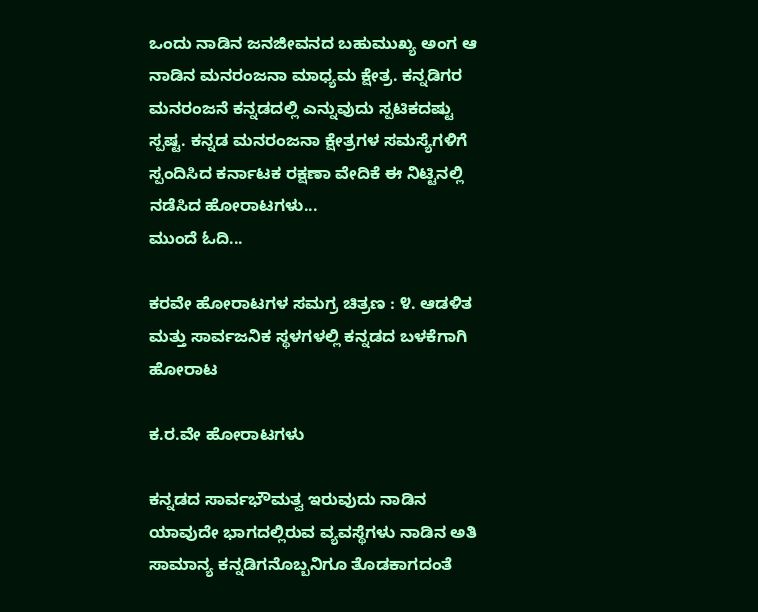ಒಂದು ನಾಡಿನ ಜನಜೀವನದ ಬಹುಮುಖ್ಯ ಅಂಗ ಆ ನಾಡಿನ ಮನರಂಜನಾ ಮಾಧ್ಯಮ ಕ್ಷೇತ್ರ. ಕನ್ನಡಿಗರ ಮನರಂಜನೆ ಕನ್ನಡದಲ್ಲಿ ಎನ್ನುವುದು ಸ್ಪಟಿಕದಷ್ಟು ಸ್ಪಷ್ಟ. ಕನ್ನಡ ಮನರಂಜನಾ ಕ್ಷೇತ್ರಗಳ ಸಮಸ್ಯೆಗಳಿಗೆ ಸ್ಪಂದಿಸಿದ ಕರ್ನಾಟಕ ರಕ್ಷಣಾ ವೇದಿಕೆ ಈ ನಿಟ್ಟಿನಲ್ಲಿ ನಡೆಸಿದ ಹೋರಾಟಗಳು...
ಮುಂದೆ ಓದಿ...

ಕರವೇ ಹೋರಾಟಗಳ ಸಮಗ್ರ ಚಿತ್ರಣ : ೪. ಆಡಳಿತ ಮತ್ತು ಸಾರ್ವಜನಿಕ ಸ್ಥಳಗಳಲ್ಲಿ ಕನ್ನಡದ ಬಳಕೆಗಾಗಿ ಹೋರಾಟ

ಕ.ರ.ವೇ ಹೋರಾಟಗಳು

ಕನ್ನಡದ ಸಾರ್ವಭೌಮತ್ವ ಇರುವುದು ನಾಡಿನ ಯಾವುದೇ ಭಾಗದಲ್ಲಿರುವ ವ್ಯವಸ್ಥೆಗಳು ನಾಡಿನ ಅತಿ ಸಾಮಾನ್ಯ ಕನ್ನಡಿಗನೊಬ್ಬನಿಗೂ ತೊಡಕಾಗದಂತೆ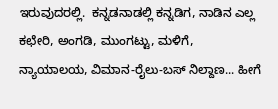ಇರುವುದರಲ್ಲಿ.  ಕನ್ನಡನಾಡಲ್ಲಿ ಕನ್ನಡಿಗ, ನಾಡಿನ ಎಲ್ಲ ಕಛೇರಿ, ಅಂಗಡಿ, ಮುಂಗಟ್ಟು, ಮಳಿಗೆ, ನ್ಯಾಯಾಲಯ, ವಿಮಾನ-ರೈಲು-ಬಸ್ ನಿಲ್ದಾಣ... ಹೀಗೆ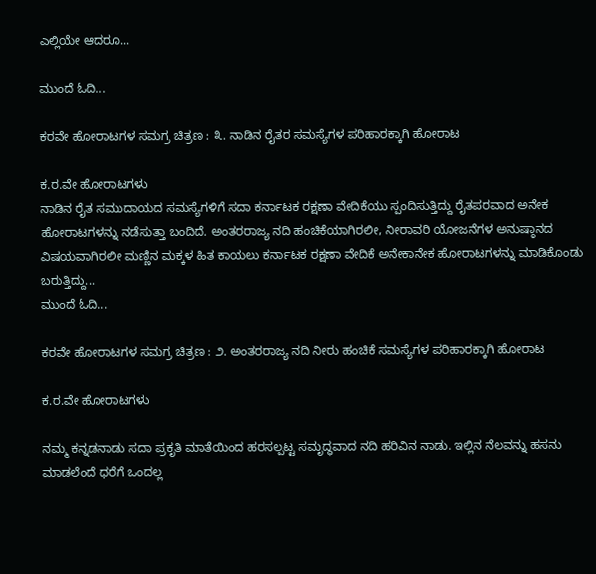ಎಲ್ಲಿಯೇ ಆದರೂ...

ಮುಂದೆ ಓದಿ...

ಕರವೇ ಹೋರಾಟಗಳ ಸಮಗ್ರ ಚಿತ್ರಣ : ೩. ನಾಡಿನ ರೈತರ ಸಮಸ್ಯೆಗಳ ಪರಿಹಾರಕ್ಕಾಗಿ ಹೋರಾಟ

ಕ.ರ.ವೇ ಹೋರಾಟಗಳು
ನಾಡಿನ ರೈತ ಸಮುದಾಯದ ಸಮಸ್ಯೆಗಳಿಗೆ ಸದಾ ಕರ್ನಾಟಕ ರಕ್ಷಣಾ ವೇದಿಕೆಯು ಸ್ಪಂದಿಸುತ್ತಿದ್ದು ರೈತಪರವಾದ ಅನೇಕ ಹೋರಾಟಗಳನ್ನು ನಡೆಸುತ್ತಾ ಬಂದಿದೆ. ಅಂತರರಾಜ್ಯ ನದಿ ಹಂಚಿಕೆಯಾಗಿರಲೀ, ನೀರಾವರಿ ಯೋಜನೆಗಳ ಅನುಷ್ಠಾನದ ವಿಷಯವಾಗಿರಲೀ ಮಣ್ಣಿನ ಮಕ್ಕಳ ಹಿತ ಕಾಯಲು ಕರ್ನಾಟಕ ರಕ್ಷಣಾ ವೇದಿಕೆ ಅನೇಕಾನೇಕ ಹೋರಾಟಗಳನ್ನು ಮಾಡಿಕೊಂಡು ಬರುತ್ತಿದ್ದು...
ಮುಂದೆ ಓದಿ...

ಕರವೇ ಹೋರಾಟಗಳ ಸಮಗ್ರ ಚಿತ್ರಣ : ೨. ಅಂತರರಾಜ್ಯ ನದಿ ನೀರು ಹಂಚಿಕೆ ಸಮಸ್ಯೆಗಳ ಪರಿಹಾರಕ್ಕಾಗಿ ಹೋರಾಟ

ಕ.ರ.ವೇ ಹೋರಾಟಗಳು

ನಮ್ಮ ಕನ್ನಡನಾಡು ಸದಾ ಪ್ರಕೃತಿ ಮಾತೆಯಿಂದ ಹರಸಲ್ಪಟ್ಟ ಸಮೃದ್ಧವಾದ ನದಿ ಹರಿವಿನ ನಾಡು. ಇಲ್ಲಿನ ನೆಲವನ್ನು ಹಸನು ಮಾಡಲೆಂದೆ ಧರೆಗೆ ಒಂದಲ್ಲ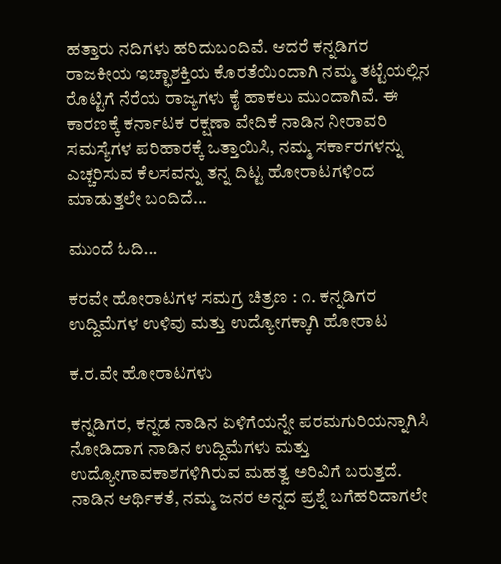ಹತ್ತಾರು ನದಿಗಳು ಹರಿದುಬಂದಿವೆ. ಆದರೆ ಕನ್ನಡಿಗರ ರಾಜಕೀಯ ಇಚ್ಛಾಶಕ್ತಿಯ ಕೊರತೆಯಿಂದಾಗಿ ನಮ್ಮ ತಟ್ಟೆಯಲ್ಲಿನ ರೊಟ್ಟಿಗೆ ನೆರೆಯ ರಾಜ್ಯಗಳು ಕೈ ಹಾಕಲು ಮುಂದಾಗಿವೆ. ಈ ಕಾರಣಕ್ಕೆ ಕರ್ನಾಟಕ ರಕ್ಷಣಾ ವೇದಿಕೆ ನಾಡಿನ ನೀರಾವರಿ ಸಮಸ್ಯೆಗಳ ಪರಿಹಾರಕ್ಕೆ ಒತ್ತಾಯಿಸಿ, ನಮ್ಮ ಸರ್ಕಾರಗಳನ್ನು ಎಚ್ಚರಿಸುವ ಕೆಲಸವನ್ನು ತನ್ನ ದಿಟ್ಟ ಹೋರಾಟಗಳಿಂದ ಮಾಡುತ್ತಲೇ ಬಂದಿದೆ...

ಮುಂದೆ ಓದಿ...

ಕರವೇ ಹೋರಾಟಗಳ ಸಮಗ್ರ ಚಿತ್ರಣ : ೧. ಕನ್ನಡಿಗರ ಉದ್ದಿಮೆಗಳ ಉಳಿವು ಮತ್ತು ಉದ್ಯೋಗಕ್ಕಾಗಿ ಹೋರಾಟ

ಕ.ರ.ವೇ ಹೋರಾಟಗಳು

ಕನ್ನಡಿಗರ, ಕನ್ನಡ ನಾಡಿನ ಏಳಿಗೆಯನ್ನೇ ಪರಮಗುರಿಯನ್ನಾಗಿಸಿ ನೋಡಿದಾಗ ನಾಡಿನ ಉದ್ದಿಮೆಗಳು ಮತ್ತು ಉದ್ಯೋಗಾವಕಾಶಗಳಿಗಿರುವ ಮಹತ್ವ ಅರಿವಿಗೆ ಬರುತ್ತದೆ. ನಾಡಿನ ಆರ್ಥಿಕತೆ, ನಮ್ಮ ಜನರ ಅನ್ನದ ಪ್ರಶ್ನೆ ಬಗೆಹರಿದಾಗಲೇ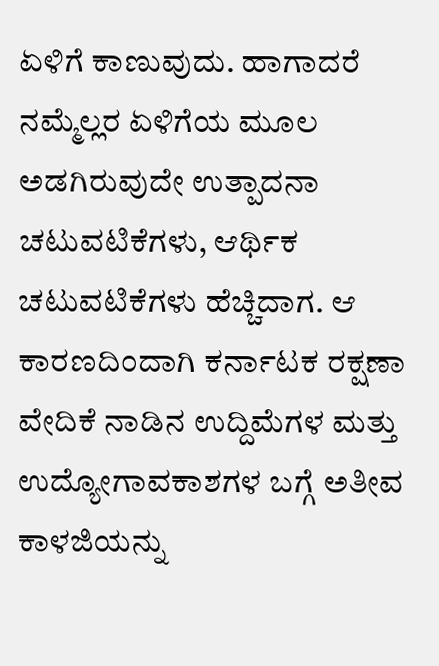ಏಳಿಗೆ ಕಾಣುವುದು. ಹಾಗಾದರೆ ನಮ್ಮೆಲ್ಲರ ಏಳಿಗೆಯ ಮೂಲ ಅಡಗಿರುವುದೇ ಉತ್ಪಾದನಾ ಚಟುವಟಿಕೆಗಳು, ಆರ್ಥಿಕ ಚಟುವಟಿಕೆಗಳು ಹೆಚ್ಚಿದಾಗ. ಆ ಕಾರಣದಿಂದಾಗಿ ಕರ್ನಾಟಕ ರಕ್ಷಣಾ ವೇದಿಕೆ ನಾಡಿನ ಉದ್ದಿಮೆಗಳ ಮತ್ತು ಉದ್ಯೋಗಾವಕಾಶಗಳ ಬಗ್ಗೆ ಅತೀವ ಕಾಳಜಿಯನ್ನು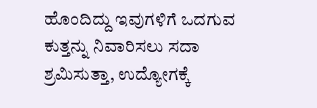ಹೊಂದಿದ್ದು ಇವುಗಳಿಗೆ ಒದಗುವ ಕುತ್ತನ್ನು ನಿವಾರಿಸಲು ಸದಾ ಶ್ರಮಿಸುತ್ತಾ, ಉದ್ಯೋಗಕ್ಕೆ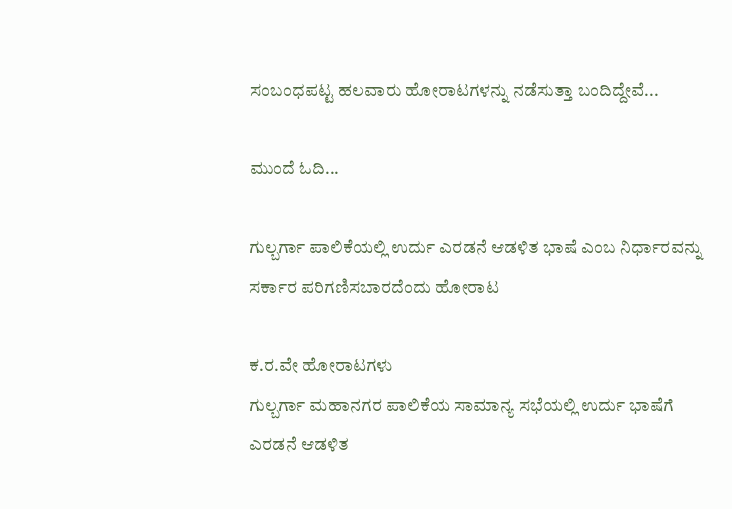ಸಂಬಂಧಪಟ್ಟ ಹಲವಾರು ಹೋರಾಟಗಳನ್ನು ನಡೆಸುತ್ತಾ ಬಂದಿದ್ದೇವೆ...

ಮುಂದೆ ಓದಿ...

ಗುಲ್ಬರ್ಗಾ ಪಾಲಿಕೆಯಲ್ಲಿ ಉರ್ದು ಎರಡನೆ ಆಡಳಿತ ಭಾಷೆ ಎಂಬ ನಿರ್ಧಾರವನ್ನು ಸರ್ಕಾರ ಪರಿಗಣಿಸಬಾರದೆಂದು ಹೋರಾಟ

ಕ.ರ.ವೇ ಹೋರಾಟಗಳು
ಗುಲ್ಬರ್ಗಾ ಮಹಾನಗರ ಪಾಲಿಕೆಯ ಸಾಮಾನ್ಯ ಸಭೆಯಲ್ಲಿ ಉರ್ದು ಭಾಷೆಗೆ ಎರಡನೆ ಆಡಳಿತ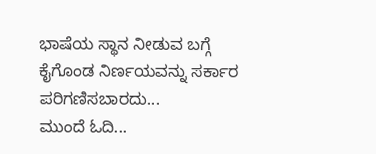ಭಾಷೆಯ ಸ್ಥಾನ ನೀಡುವ ಬಗ್ಗೆ ಕೈಗೊಂಡ ನಿರ್ಣಯವನ್ನು ಸರ್ಕಾರ ಪರಿಗಣಿಸಬಾರದು...
ಮುಂದೆ ಓದಿ...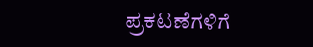ಪ್ರಕಟಣೆಗಳಿಗೆ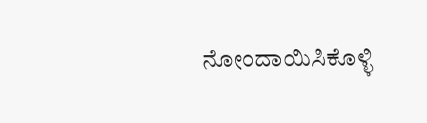ನೋಂದಾಯಿಸಿಕೊಳ್ಳಿ